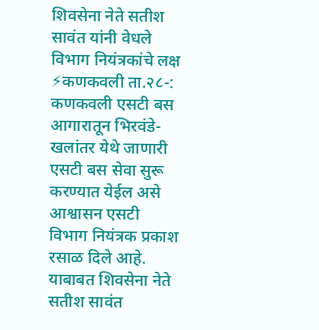शिवसेना नेते सतीश सावंत यांनी वेधले विभाग नियंत्रकांचे लक्ष
⚡कणकवली ता.२८-: कणकवली एसटी बस आगारातून भिरवंडे-खलांतर येथे जाणारी एसटी बस सेवा सुरू करण्यात येईल असे आश्वासन एसटी विभाग नियंत्रक प्रकाश रसाळ दिले आहे. याबाबत शिवसेना नेते सतीश सावंत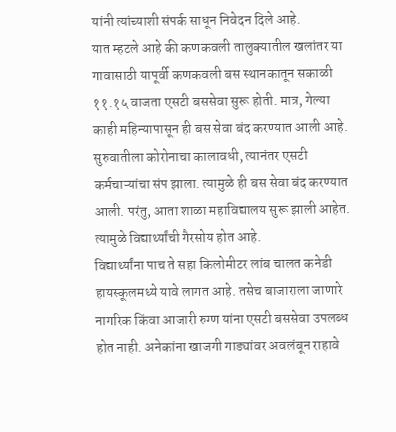यांनी त्यांच्याशी संपर्क साधून निवेदन दिले आहे.
यात म्हटले आहे की कणकवली तालुक्यातील खलांतर या गावासाठी यापूर्वी कणकवली बस स्थानकातून सकाळी ११.१५ वाजता एसटी बससेवा सुरू होती. मात्र, गेल्या काही महिन्यापासून ही बस सेवा बंद करण्यात आली आहे. सुरुवातीला कोरोनाचा कालावधी, त्यानंतर एसटी कर्मचाऱ्यांचा संप झाला. त्यामुळे ही बस सेवा बंद करण्यात आली. परंतु, आता शाळा महाविद्यालय सुरू झाली आहेत. त्यामुळे विद्यार्थ्यांची गैरसोय होत आहे.
विद्यार्थ्यांना पाच ते सहा किलोमीटर लांब चालत कनेडी हायस्कूलमध्ये यावे लागत आहे. तसेच बाजाराला जाणारे नागरिक किंवा आजारी रुग्ण यांना एसटी बससेवा उपलब्ध होत नाही. अनेकांना खाजगी गाड्यांवर अवलंबून राहावे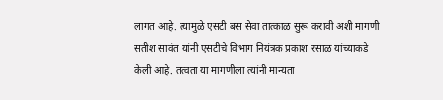लागत आहे. त्यामुळे एसटी बस सेवा तात्काळ सुरू करावी अशी मागणी सतीश सावंत यांनी एसटीचे विभाग नियंत्रक प्रकाश रसाळ यांच्याकडे केली आहे. तत्वता या मागणीला त्यांनी मान्यता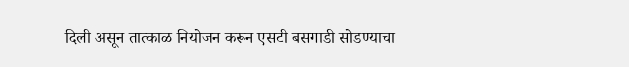दिली असून तात्काळ नियोजन करून एसटी बसगाडी सोडण्याचा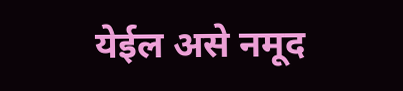येईल असे नमूद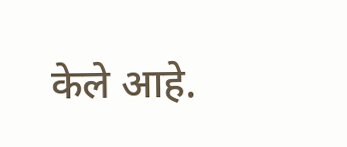केले आहे.